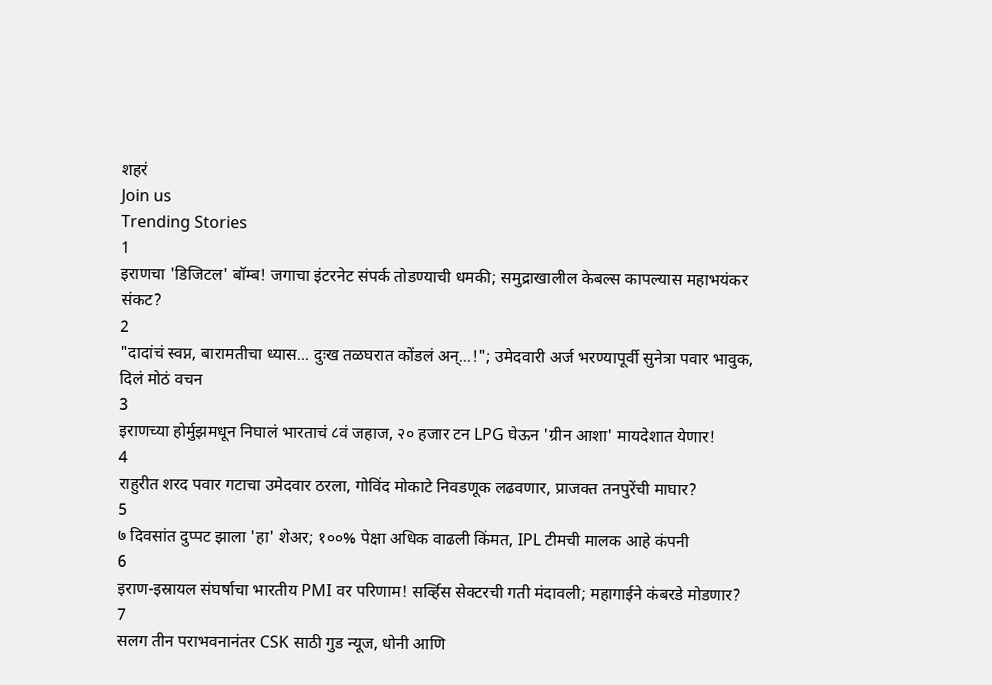शहरं
Join us
Trending Stories
1
इराणचा 'डिजिटल' बॉम्ब! जगाचा इंटरनेट संपर्क तोडण्याची धमकी; समुद्राखालील केबल्स कापल्यास महाभयंकर संकट?
2
"दादांचं स्वप्न, बारामतीचा ध्यास... दुःख तळघरात कोंडलं अन्...!"; उमेदवारी अर्ज भरण्यापूर्वी सुनेत्रा पवार भावुक, दिलं मोठं वचन
3
इराणच्या होर्मुझमधून निघालं भारताचं ८वं जहाज, २० हजार टन LPG घेऊन 'ग्रीन आशा' मायदेशात येणार!
4
राहुरीत शरद पवार गटाचा उमेदवार ठरला, गोविंद मोकाटे निवडणूक लढवणार, प्राजक्त तनपुरेंची माघार?
5
७ दिवसांत दुप्पट झाला 'हा' शेअर; १००% पेक्षा अधिक वाढली किंमत, IPL टीमची मालक आहे कंपनी
6
इराण-इस्रायल संघर्षाचा भारतीय PMI वर परिणाम! सर्व्हिस सेक्टरची गती मंदावली; महागाईने कंबरडे मोडणार?
7
सलग तीन पराभवनानंतर CSK साठी गुड न्यूज, धोनी आणि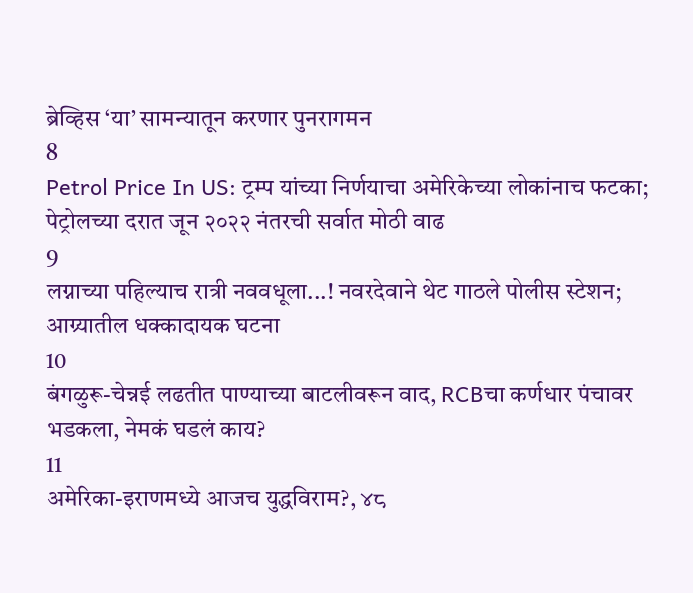ब्रेव्हिस ‘या’ सामन्यातून करणार पुनरागमन
8
Petrol Price In US: ट्रम्प यांच्या निर्णयाचा अमेरिकेच्या लोकांनाच फटका; पेट्रोलच्या दरात जून २०२२ नंतरची सर्वात मोठी वाढ
9
लग्नाच्या पहिल्याच रात्री नववधूला...! नवरदेवाने थेट गाठले पोलीस स्टेशन; आग्र्यातील धक्कादायक घटना
10
बंगळुरू-चेन्नई लढतीत पाण्याच्या बाटलीवरून वाद, RCBचा कर्णधार पंचावर भडकला, नेमकं घडलं काय?
11
अमेरिका-इराणमध्ये आजच युद्धविराम?, ४८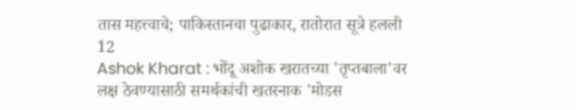तास महत्त्वाचे; पाकिस्तानचा पुढाकार, रातोरात सूत्रे हलली
12
Ashok Kharat : भोंदू अशोक खरातच्या 'तृप्तबाला'वर लक्ष ठेवण्यासाठी समर्थकांची खतरनाक 'मोडस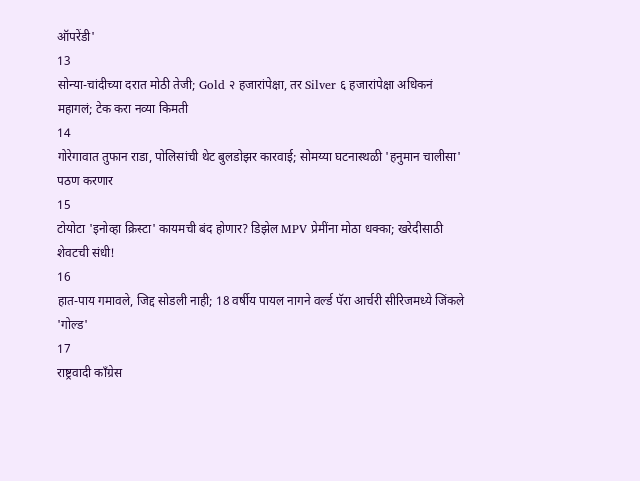ऑपरेंडी'
13
सोन्या-चांदीच्या दरात मोठी तेजी; Gold २ हजारांपेक्षा, तर Silver ६ हजारांपेक्षा अधिकनं महागलं; टेक करा नव्या किमती
14
गोरेगावात तुफान राडा, पोलिसांची थेट बुलडोझर कारवाई; सोमय्या घटनास्थळी 'हनुमान चालीसा' पठण करणार
15
टोयोटा 'इनोव्हा क्रिस्टा' कायमची बंद होणार? डिझेल MPV प्रेमींना मोठा धक्का; खरेदीसाठी शेवटची संधी!
16
हात-पाय गमावले, जिद्द सोडली नाही; 18 वर्षीय पायल नागने वर्ल्ड पॅरा आर्चरी सीरिजमध्ये जिंकले 'गोल्ड'
17
राष्ट्रवादी काँग्रेस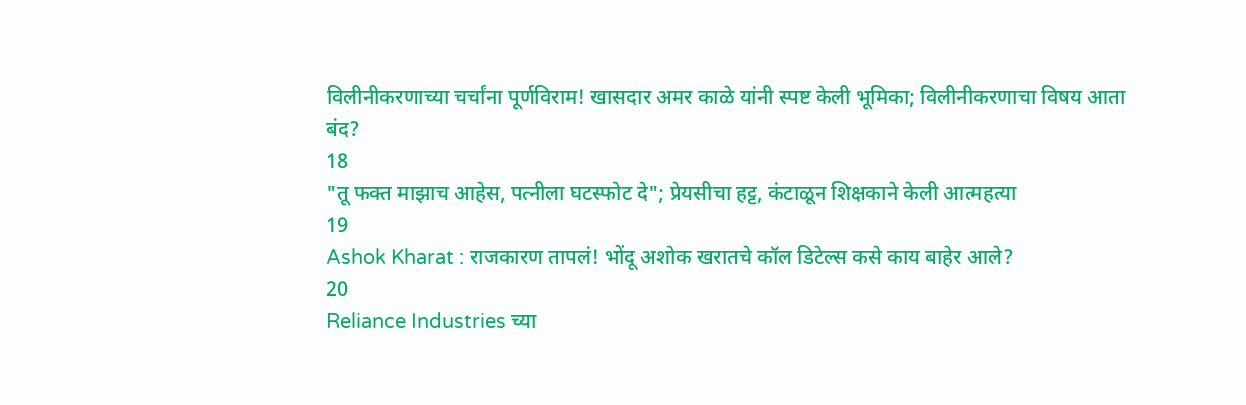विलीनीकरणाच्या चर्चांना पूर्णविराम! खासदार अमर काळे यांनी स्पष्ट केली भूमिका; विलीनीकरणाचा विषय आता बंद?
18
"तू फक्त माझाच आहेस, पत्नीला घटस्फोट दे"; प्रेयसीचा हट्ट, कंटाळून शिक्षकाने केली आत्महत्या
19
Ashok Kharat : राजकारण तापलं! भोंदू अशोक खरातचे कॉल डिटेल्स कसे काय बाहेर आले?
20
Reliance Industries च्या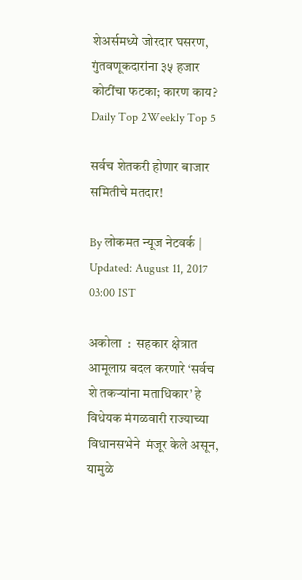शेअर्समध्ये जोरदार घसरण, गुंतवणूकदारांना ३५ हजार कोटींचा फटका; कारण काय?
Daily Top 2Weekly Top 5

सर्वच शेतकरी होणार बाजार समितीचे मतदार!

By लोकमत न्यूज नेटवर्क | Updated: August 11, 2017 03:00 IST

अकोला  :  सहकार क्षेत्रात आमूलाग्र बदल करणारे ‘सर्वच शे तकर्‍यांना मताधिकार’ हे विधेयक मंगळवारी राज्याच्या विधानसभेने  मंजूर केले असून, यामुळे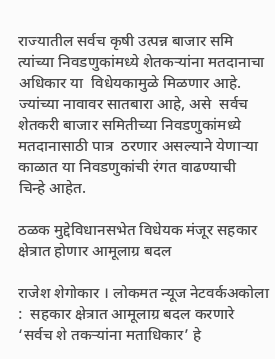राज्यातील सर्वच कृषी उत्पन्न बाजार समि त्यांच्या निवडणुकांमध्ये शेतकर्‍यांना मतदानाचा अधिकार या  विधेयकामुळे मिळणार आहे.  ज्यांच्या नावावर सातबारा आहे, असे  सर्वच शेतकरी बाजार समितीच्या निवडणुकांमध्ये मतदानासाठी पात्र  ठरणार असल्याने येणार्‍या काळात या निवडणुकांची रंगत वाढण्याची  चिन्हे आहेत.

ठळक मुद्देविधानसभेत विधेयक मंजूर सहकार क्षेत्रात होणार आमूलाग्र बदल

राजेश शेगोकार । लोकमत न्यूज नेटवर्कअकोला  :  सहकार क्षेत्रात आमूलाग्र बदल करणारे ‘सर्वच शे तकर्‍यांना मताधिकार’ हे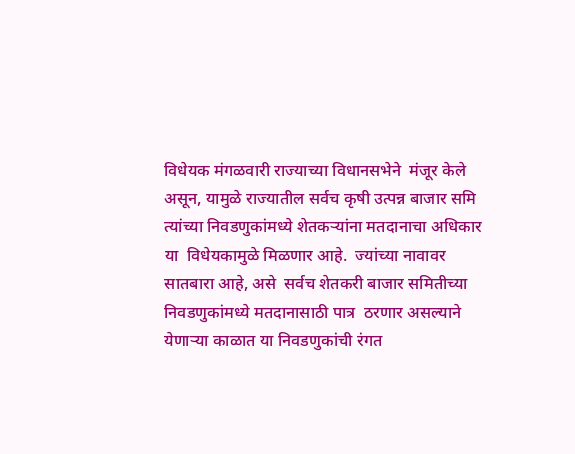विधेयक मंगळवारी राज्याच्या विधानसभेने  मंजूर केले असून, यामुळे राज्यातील सर्वच कृषी उत्पन्न बाजार समि त्यांच्या निवडणुकांमध्ये शेतकर्‍यांना मतदानाचा अधिकार या  विधेयकामुळे मिळणार आहे.  ज्यांच्या नावावर सातबारा आहे, असे  सर्वच शेतकरी बाजार समितीच्या निवडणुकांमध्ये मतदानासाठी पात्र  ठरणार असल्याने येणार्‍या काळात या निवडणुकांची रंगत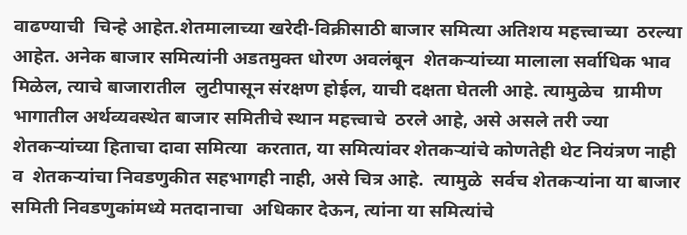वाढण्याची  चिन्हे आहेत.शेतमालाच्या खरेदी-विक्रीसाठी बाजार समित्या अतिशय महत्त्वाच्या  ठरल्या आहेत. अनेक बाजार समित्यांनी अडतमुक्त धोरण अवलंबून  शेतकर्‍यांच्या मालाला सर्वाधिक भाव मिळेल, त्याचे बाजारातील  लुटीपासून संरक्षण होईल, याची दक्षता घेतली आहे. त्यामुळेच  ग्रामीण भागातील अर्थव्यवस्थेत बाजार समितीचे स्थान महत्त्वाचे  ठरले आहे, असे असले तरी ज्या शेतकर्‍यांच्या हिताचा दावा समित्या  करतात, या समित्यांवर शेतकर्‍यांचे कोणतेही थेट नियंत्रण नाही व  शेतकर्‍यांचा निवडणुकीत सहभागही नाही, असे चित्र आहे.  त्यामुळे  सर्वच शेतकर्‍यांना या बाजार समिती निवडणुकांमध्ये मतदानाचा  अधिकार देऊन, त्यांना या समित्यांचे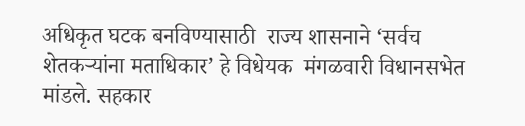अधिकृत घटक बनविण्यासाठी  राज्य शासनाने ‘सर्वच शेतकर्‍यांना मताधिकार’ हे विधेयक  मंगळवारी विधानसभेत मांडले. सहकार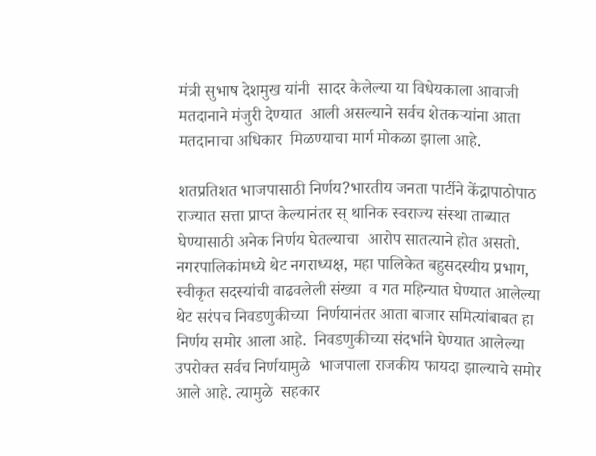मंत्री सुभाष देशमुख यांनी  सादर केलेल्या या विधेयकाला आवाजी मतदानाने मंजुरी देण्यात  आली असल्याने सर्वच शेतकर्‍यांना आता मतदानाचा अधिकार  मिळण्याचा मार्ग मोकळा झाला आहे.

शतप्रतिशत भाजपासाठी निर्णय?भारतीय जनता पार्टीने केंद्रापाठोपाठ राज्यात सत्ता प्राप्त केल्यानंतर स् थानिक स्वराज्य संस्था ताब्यात घेण्यासाठी अनेक निर्णय घेतल्याचा  आरोप सातत्याने होत असतो. नगरपालिकांमध्ये थेट नगराध्यक्ष, महा पालिकेत बहुसदस्यीय प्रभाग, स्वीकृत सदस्यांची वाढवलेली संख्या  व गत महिन्यात घेण्यात आलेल्या थेट सरंपच निवडणुकीच्या  निर्णयानंतर आता बाजार समित्यांबाबत हा निर्णय समोर आला आहे.  निवडणुकीच्या संदर्भाने घेण्यात आलेल्या उपरोक्त सर्वच निर्णयामुळे  भाजपाला राजकीय फायदा झाल्याचे समोर आले आहे. त्यामुळे  सहकार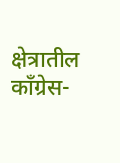क्षेत्रातील काँग्रेस-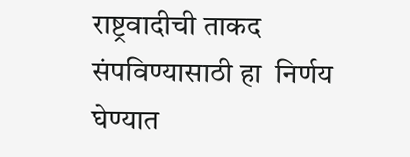राष्ट्रवादीची ताकद संपविण्यासाठी हा  निर्णय घेण्यात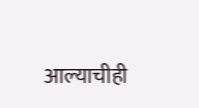आल्याचीही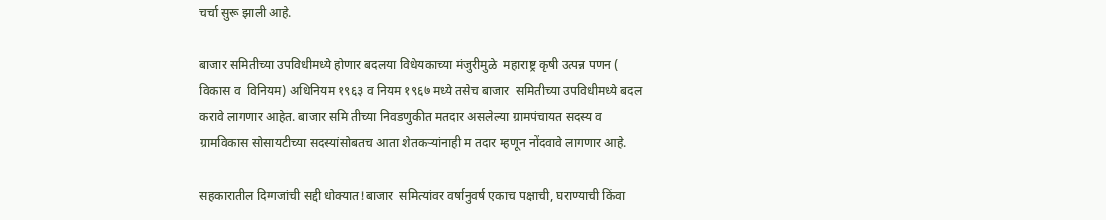चर्चा सुरू झाली आहे.

बाजार समितीच्या उपविधीमध्ये होणार बदलया विधेयकाच्या मंजुरीमुळे  महाराष्ट्र कृषी उत्पन्न पणन ( विकास व  विनियम) अधिनियम १९६३ व नियम १९६७ मध्ये तसेच बाजार  समितीच्या उपविधीमध्ये बदल करावे लागणार आहेत. बाजार समि तीच्या निवडणुकीत मतदार असलेल्या ग्रामपंचायत सदस्य व  ग्रामविकास सोसायटीच्या सदस्यांसोबतच आता शेतकर्‍यांनाही म तदार म्हणून नोंदवावे लागणार आहे.

सहकारातील दिग्गजांची सद्दी धोक्यात!बाजार  समित्यांवर वर्षानुवर्ष एकाच पक्षाची, घराण्याची किंवा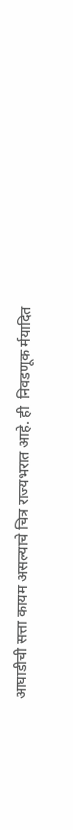आघाडीची सत्ता कायम असल्याचे चित्र राज्यभरात आहे. ही  निवडणूक र्मयादित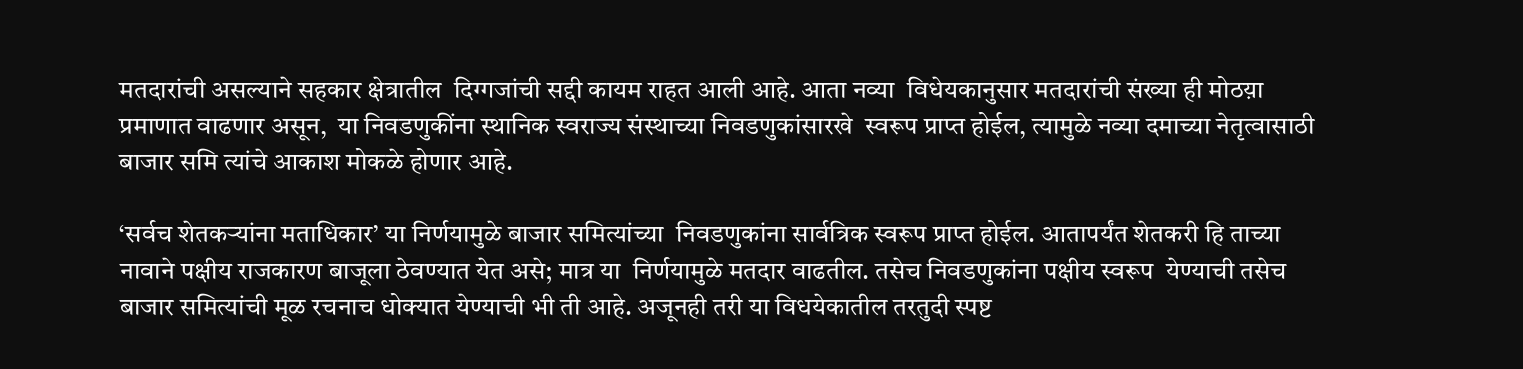मतदारांची असल्याने सहकार क्षेत्रातील  दिग्गजांची सद्दी कायम राहत आली आहे. आता नव्या  विधेयकानुसार मतदारांची संख्या ही मोठय़ा प्रमाणात वाढणार असून,  या निवडणुकींना स्थानिक स्वराज्य संस्थाच्या निवडणुकांसारखे  स्वरूप प्राप्त होईल, त्यामुळे नव्या दमाच्या नेतृत्वासाठी बाजार समि त्यांचे आकाश मोकळे होणार आहे.

‘सर्वच शेतकर्‍यांना मताधिकार’ या निर्णयामुळे बाजार समित्यांच्या  निवडणुकांना सार्वत्रिक स्वरूप प्राप्त होईल. आतापर्यंत शेतकरी हि ताच्या नावाने पक्षीय राजकारण बाजूला ठेवण्यात येत असे; मात्र या  निर्णयामुळे मतदार वाढतील. तसेच निवडणुकांना पक्षीय स्वरूप  येण्याची तसेच बाजार समित्यांची मूळ रचनाच धोक्यात येण्याची भी ती आहे. अजूनही तरी या विधयेकातील तरतुदी स्पष्ट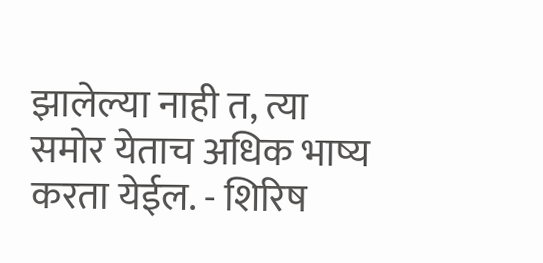झालेल्या नाही त, त्या समोर येताच अधिक भाष्य करता येईल. - शिरिष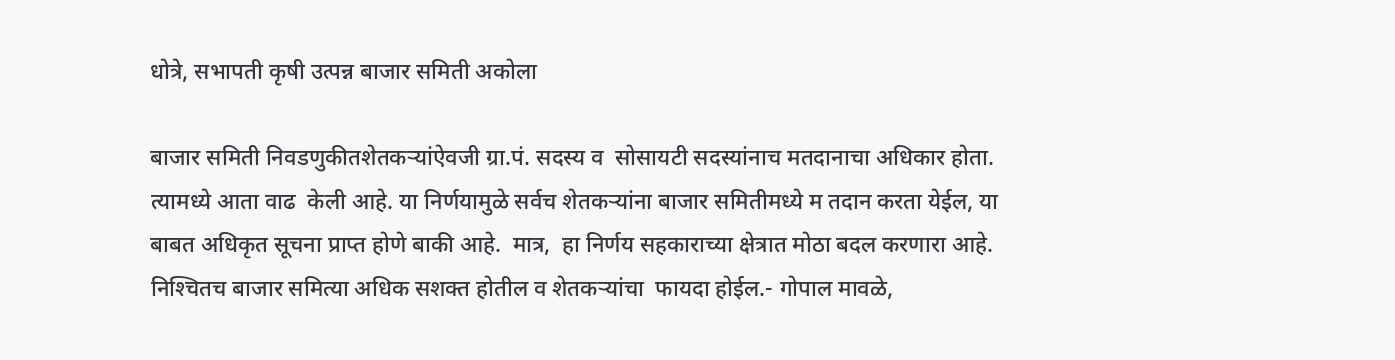धोत्रे, सभापती कृषी उत्पन्न बाजार समिती अकोला

बाजार समिती निवडणुकीतशेतकर्‍यांऐवजी ग्रा.पं. सदस्य व  सोसायटी सदस्यांनाच मतदानाचा अधिकार होता. त्यामध्ये आता वाढ  केली आहे. या निर्णयामुळे सर्वच शेतकर्‍यांना बाजार समितीमध्ये म तदान करता येईल, या बाबत अधिकृत सूचना प्राप्त होणे बाकी आहे.  मात्र,  हा निर्णय सहकाराच्या क्षेत्रात मोठा बदल करणारा आहे.  निश्‍चितच बाजार समित्या अधिक सशक्त होतील व शेतकर्‍यांचा  फायदा होईल.- गोपाल मावळे,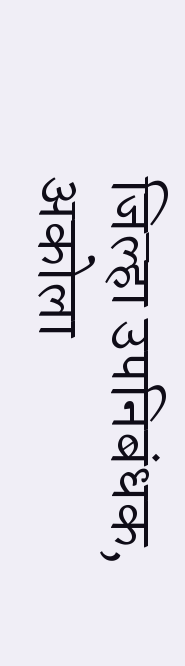जिल्हा उपनिबंधक, अकोला